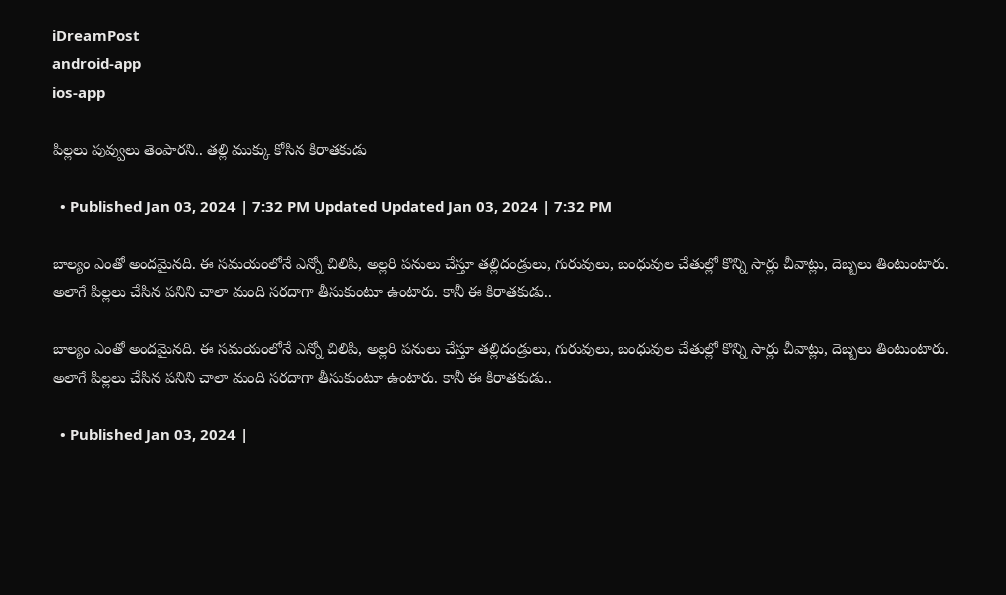iDreamPost
android-app
ios-app

పిల్లలు పువ్వులు తెంపారని.. తల్లి ముక్కు కోసిన కిరాతకుడు

  • Published Jan 03, 2024 | 7:32 PM Updated Updated Jan 03, 2024 | 7:32 PM

బాల్యం ఎంతో అందమైనది. ఈ సమయంలోనే ఎన్నో చిలిపి, అల్లరి పనులు చేస్తూ తల్లిదండ్రులు, గురువులు, బంధువుల చేతుల్లో కొన్ని సార్లు చీవాట్లు, దెబ్బలు తింటుంటారు. అలాగే పిల్లలు చేసిన పనిని చాలా మంది సరదాగా తీసుకుంటూ ఉంటారు. కానీ ఈ కిరాతకుడు..

బాల్యం ఎంతో అందమైనది. ఈ సమయంలోనే ఎన్నో చిలిపి, అల్లరి పనులు చేస్తూ తల్లిదండ్రులు, గురువులు, బంధువుల చేతుల్లో కొన్ని సార్లు చీవాట్లు, దెబ్బలు తింటుంటారు. అలాగే పిల్లలు చేసిన పనిని చాలా మంది సరదాగా తీసుకుంటూ ఉంటారు. కానీ ఈ కిరాతకుడు..

  • Published Jan 03, 2024 |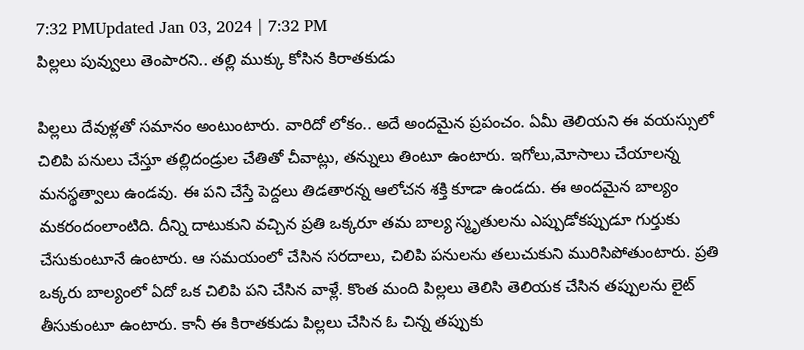7:32 PMUpdated Jan 03, 2024 | 7:32 PM
పిల్లలు పువ్వులు తెంపారని.. తల్లి ముక్కు కోసిన కిరాతకుడు

పిల్లలు దేవుళ్లతో సమానం అంటుంటారు. వారిదో లోకం.. అదే అందమైన ప్రపంచం. ఏమీ తెలియని ఈ వయస్సులో చిలిపి పనులు చేస్తూ తల్లిదండ్రుల చేతితో చీవాట్లు, తన్నులు తింటూ ఉంటారు. ఇగోలు,మోసాలు చేయాలన్న మనస్థత్వాలు ఉండవు. ఈ పని చేస్తే పెద్దలు తిడతారన్న ఆలోచన శక్తి కూడా ఉండదు. ఈ అందమైన బాల్యం మకరందంలాంటిది. దీన్ని దాటుకుని వచ్చిన ప్రతి ఒక్కరూ తమ బాల్య స్మృతులను ఎప్పుడోకప్పుడూ గుర్తుకు చేసుకుంటూనే ఉంటారు. ఆ సమయంలో చేసిన సరదాలు, చిలిపి పనులను తలుచుకుని మురిసిపోతుంటారు. ప్రతి ఒక్కరు బాల్యంలో ఏదో ఒక చిలిపి పని చేసిన వాళ్లే. కొంత మంది పిల్లలు తెలిసి తెలియక చేసిన తప్పులను లైట్ తీసుకుంటూ ఉంటారు. కానీ ఈ కిరాతకుడు పిల్లలు చేసిన ఓ చిన్న తప్పుకు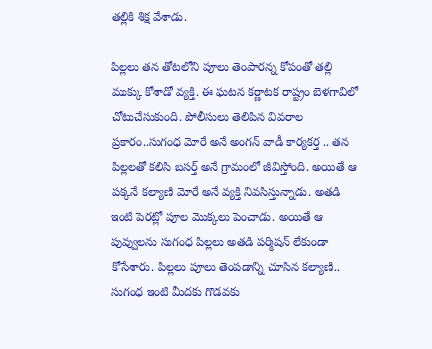తల్లికి శిక్ష వేశాడు.

పిల్లలు తన తోటలోని పూలు తెంపారన్న కోపంతో తల్లి ముక్కు కోశాడో వ్యక్తి. ఈ ఘటన కర్ణాటక రాష్ట్రం బెళగావిలో చోటుచేసుకుంది. పోలీసులు తెలిపిన వివరాల ప్రకారం..సుగంధ మోరే అనే అంగన్ వాడీ కార్యకర్త .. తన పిల్లలతో కలిసి బసర్త్ అనే గ్రామంలో జీవిస్తోంది. అయితే ఆ పక్కనే కల్యాణి మోరే అనే వ్యక్తి నివసిస్తున్నాడు. అతడి ఇంటి పెరట్లో పూల మొక్కలు పెంచాడు. అయితే ఆ పువ్వులను సుగంధ పిల్లలు అతడి పర్మిషన్ లేకుండా కోసేశారు. పిల్లలు పూలు తెంపడాన్ని చూసిన కల్యాణి.. సుగంధ ఇంటి మీదకు గొడవకు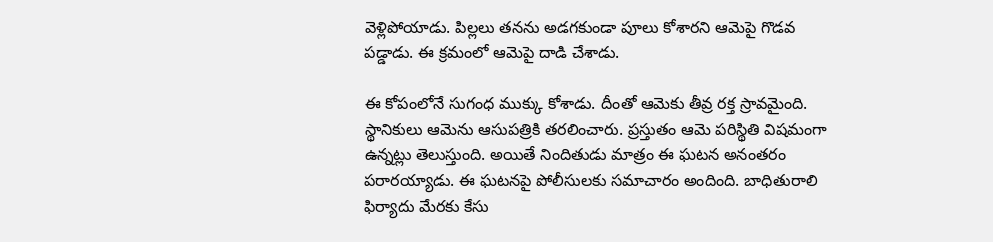వెళ్లిపోయాడు. పిల్లలు తనను అడగకుండా పూలు కోశారని ఆమెపై గొడవ పడ్డాడు. ఈ క్రమంలో ఆమెపై దాడి చేశాడు.

ఈ కోపంలోనే సుగంధ ముక్కు కోశాడు. దీంతో ఆమెకు తీవ్ర రక్త స్రావమైంది. స్థానికులు ఆమెను ఆసుపత్రికి తరలించారు. ప్రస్తుతం ఆమె పరిస్థితి విషమంగా ఉన్నట్లు తెలుస్తుంది. అయితే నిందితుడు మాత్రం ఈ ఘటన అనంతరం పరారయ్యాడు. ఈ ఘటనపై పోలీసులకు సమాచారం అందింది. బాధితురాలి ఫిర్యాదు మేరకు కేసు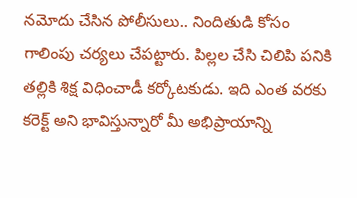నమోదు చేసిన పోలీసులు.. నిందితుడి కోసం గాలింపు చర్యలు చేపట్టారు. పిల్లల చేసి చిలిపి పనికి తల్లికి శిక్ష విధించాడీ కర్కోటకుడు. ఇది ఎంత వరకు కరెక్ట్ అని భావిస్తున్నారో మీ అభిప్రాయాన్ని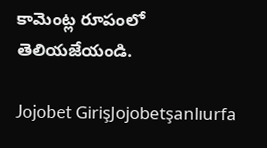కామెంట్ల రూపంలో తెలియజేయండి.

Jojobet GirişJojobetşanlıurfa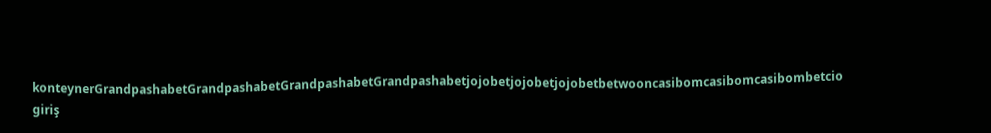konteynerGrandpashabetGrandpashabetGrandpashabetGrandpashabetjojobetjojobetjojobetbetwooncasibomcasibomcasibombetcio giriş